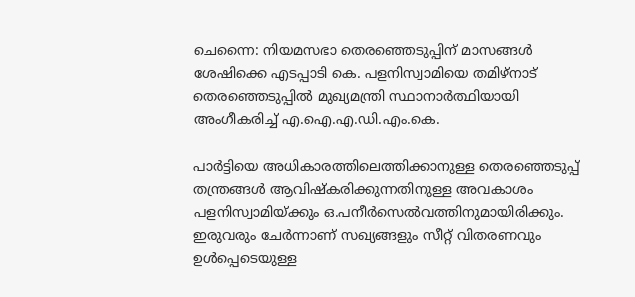ചെന്നൈ: നിയമസഭാ തെരഞ്ഞെടുപ്പിന് മാസങ്ങള്‍ ശേഷിക്കെ എടപ്പാടി കെ. പളനിസ്വാമിയെ തമിഴ്‌നാട് തെരഞ്ഞെടുപ്പില്‍ മുഖ്യമന്ത്രി സ്ഥാനാര്‍ത്ഥിയായി അംഗീകരിച്ച് എ.ഐ.എ.ഡി.എം.കെ.

പാര്‍ട്ടിയെ അധികാരത്തിലെത്തിക്കാനുള്ള തെരഞ്ഞെടുപ്പ് തന്ത്രങ്ങള്‍ ആവിഷ്‌കരിക്കുന്നതിനുള്ള അവകാശം പളനിസ്വാമിയ്ക്കും ഒ.പനീര്‍സെല്‍വത്തിനുമായിരിക്കും. ഇരുവരും ചേര്‍ന്നാണ് സഖ്യങ്ങളും സീറ്റ് വിതരണവും ഉള്‍പ്പെടെയുള്ള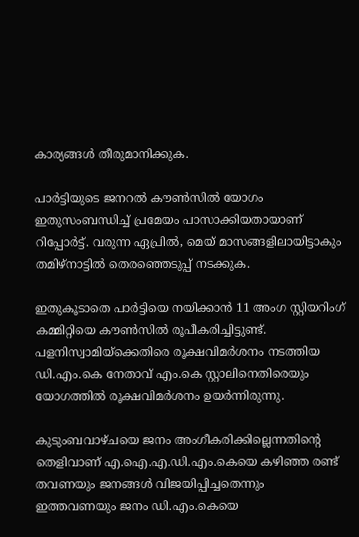കാര്യങ്ങള്‍ തീരുമാനിക്കുക.

പാര്‍ട്ടിയുടെ ജനറല്‍ കൗണ്‍സില്‍ യോഗം ഇതുസംബന്ധിച്ച് പ്രമേയം പാസാക്കിയതായാണ് റിപ്പോര്‍ട്ട്. വരുന്ന ഏപ്രില്‍, മെയ് മാസങ്ങളിലായിട്ടാകും തമിഴ്‌നാട്ടില്‍ തെരഞ്ഞെടുപ്പ് നടക്കുക.

ഇതുകൂടാതെ പാര്‍ട്ടിയെ നയിക്കാന്‍ 11 അംഗ സ്റ്റിയറിംഗ് കമ്മിറ്റിയെ കൗണ്‍സില്‍ രൂപീകരിച്ചിട്ടുണ്ട്. പളനിസ്വാമിയ്‌ക്കെതിരെ രൂക്ഷവിമര്‍ശനം നടത്തിയ ഡി.എം.കെ നേതാവ് എം.കെ സ്റ്റാലിനെതിരെയും യോഗത്തില്‍ രൂക്ഷവിമര്‍ശനം ഉയര്‍ന്നിരുന്നു.

കുടുംബവാഴ്ചയെ ജനം അംഗീകരിക്കില്ലെന്നതിന്റെ തെളിവാണ് എ.ഐ.എ.ഡി.എം.കെയെ കഴിഞ്ഞ രണ്ട് തവണയും ജനങ്ങള്‍ വിജയിപ്പിച്ചതെന്നും ഇത്തവണയും ജനം ഡി.എം.കെയെ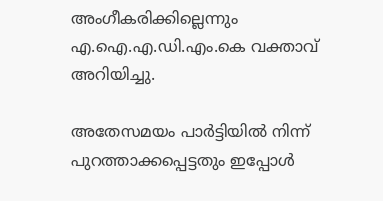അംഗീകരിക്കില്ലെന്നും എ.ഐ.എ.ഡി.എം.കെ വക്താവ് അറിയിച്ചു.

അതേസമയം പാര്‍ട്ടിയില്‍ നിന്ന് പുറത്താക്കപ്പെട്ടതും ഇപ്പോള്‍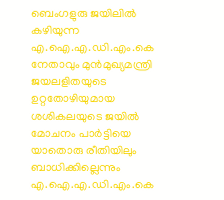ബെംഗളുരു ജയിലില്‍ കഴിയുന്ന എ.ഐ.എ.ഡി.എം.കെ നേതാവും മുന്‍മുഖ്യമന്ത്രി ജയലളിതയുടെ ഉറ്റതോഴിയുമായ ശശികലയുടെ ജയില്‍ മോചനം പാര്‍ട്ടിയെ യാതൊരു രീതിയിലും ബാധിക്കില്ലെന്നും എ.ഐ.എ.ഡി.എം.കെ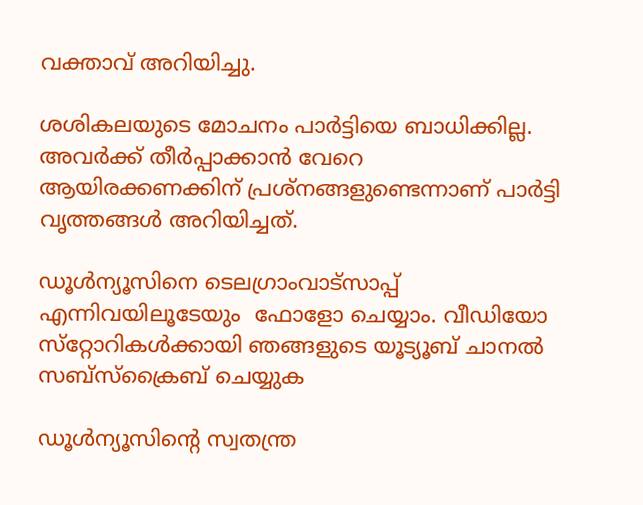വക്താവ് അറിയിച്ചു.

ശശികലയുടെ മോചനം പാര്‍ട്ടിയെ ബാധിക്കില്ല. അവര്‍ക്ക് തീര്‍പ്പാക്കാന്‍ വേറെ ആയിരക്കണക്കിന് പ്രശ്‌നങ്ങളുണ്ടെന്നാണ് പാര്‍ട്ടി വൃത്തങ്ങള്‍ അറിയിച്ചത്.

ഡൂള്‍ന്യൂസിനെ ടെലഗ്രാംവാട്‌സാപ്പ് എന്നിവയിലൂടേയും  ഫോളോ ചെയ്യാം. വീഡിയോ സ്‌റ്റോറികള്‍ക്കായി ഞങ്ങളുടെ യൂട്യൂബ് ചാനല്‍ സബ്‌സ്‌ക്രൈബ് ചെയ്യുക

ഡൂള്‍ന്യൂസിന്റെ സ്വതന്ത്ര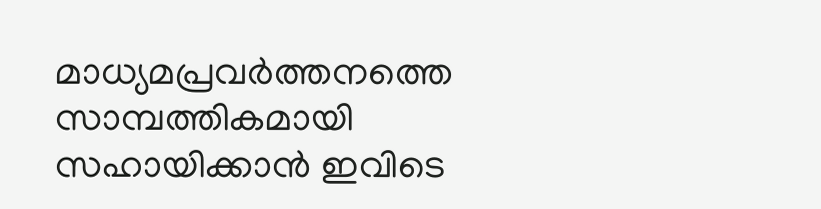മാധ്യമപ്രവര്‍ത്തനത്തെ സാമ്പത്തികമായി സഹായിക്കാന്‍ ഇവിടെ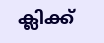ക്ലിക്ക്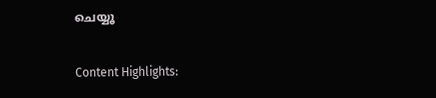ചെയ്യൂ

Content Highlights: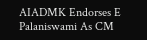AIADMK Endorses E Palaniswami As CM